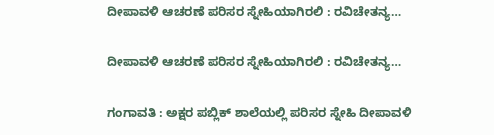ದೀಪಾವಳಿ ಆಚರಣೆ ಪರಿಸರ ಸ್ನೇಹಿಯಾಗಿರಲಿ : ರವಿಚೇತನ್ಯ…

ದೀಪಾವಳಿ ಆಚರಣೆ ಪರಿಸರ ಸ್ನೇಹಿಯಾಗಿರಲಿ : ರವಿಚೇತನ್ಯ…

ಗಂಗಾವತಿ : ಅಕ್ಷರ ಪಬ್ಲಿಕ್ ಶಾಲೆಯಲ್ಲಿ ಪರಿಸರ ಸ್ನೇಹಿ ದೀಪಾವಳಿ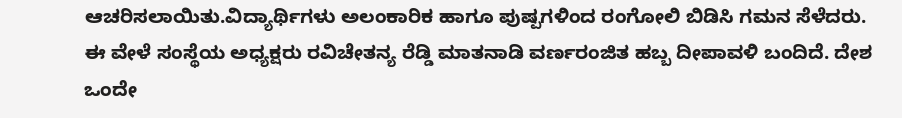ಆಚರಿಸಲಾಯಿತು.ವಿದ್ಯಾರ್ಥಿಗಳು ಅಲಂಕಾರಿಕ ಹಾಗೂ ಪುಷ್ಪಗಳಿಂದ ರಂಗೋಲಿ ಬಿಡಿಸಿ ಗಮನ ಸೆಳೆದರು. ಈ ವೇಳೆ ಸಂಸ್ಥೆಯ ಅಧ್ಯಕ್ಷರು ರವಿಚೇತನ್ಯ ರೆಡ್ಡಿ ಮಾತನಾಡಿ ವರ್ಣರಂಜಿತ ಹಬ್ಬ ದೀಪಾವಳಿ ಬಂದಿದೆ. ದೇಶ ಒಂದೇ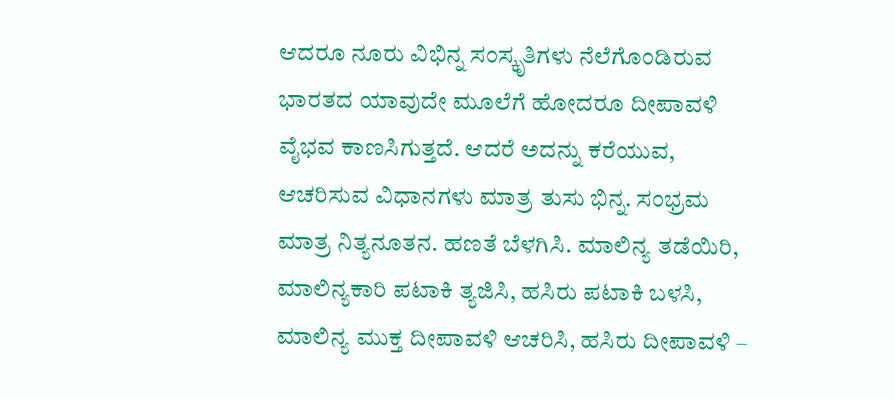ಆದರೂ ನೂರು ವಿಭಿನ್ನ ಸಂಸ್ಕೃತಿಗಳು ನೆಲೆಗೊಂಡಿರುವ ಭಾರತದ ಯಾವುದೇ ಮೂಲೆಗೆ ಹೋದರೂ ದೀಪಾವಳಿ ವೈಭವ ಕಾಣಸಿಗುತ್ತದೆ. ಆದರೆ ಅದನ್ನು ಕರೆಯುವ, ಆಚರಿಸುವ ವಿಧಾನಗಳು ಮಾತ್ರ ತುಸು ಭಿನ್ನ. ಸಂಭ್ರಮ ಮಾತ್ರ ನಿತ್ಯನೂತನ. ಹಣತೆ ಬೆಳಗಿಸಿ. ಮಾಲಿನ್ಯ ತಡೆಯಿರಿ, ಮಾಲಿನ್ಯಕಾರಿ ಪಟಾಕಿ ತ್ಯಜಿಸಿ, ಹಸಿರು ಪಟಾಕಿ ಬಳಸಿ, ಮಾಲಿನ್ಯ ಮುಕ್ತ ದೀಪಾವಳಿ ಆಚರಿಸಿ, ಹಸಿರು ದೀಪಾವಳಿ –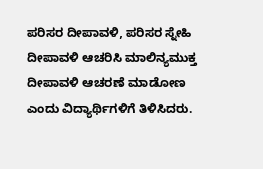ಪರಿಸರ ದೀಪಾವಳಿ, ಪರಿಸರ ಸ್ನೇಹಿ ದೀಪಾವಳಿ ಆಚರಿಸಿ ಮಾಲಿನ್ಯಮುಕ್ತ ದೀಪಾವಳಿ ಆಚರಣೆ ಮಾಡೋಣ ಎಂದು ವಿದ್ಯಾರ್ಥಿಗಳಿಗೆ ತಿಳಿಸಿದರು.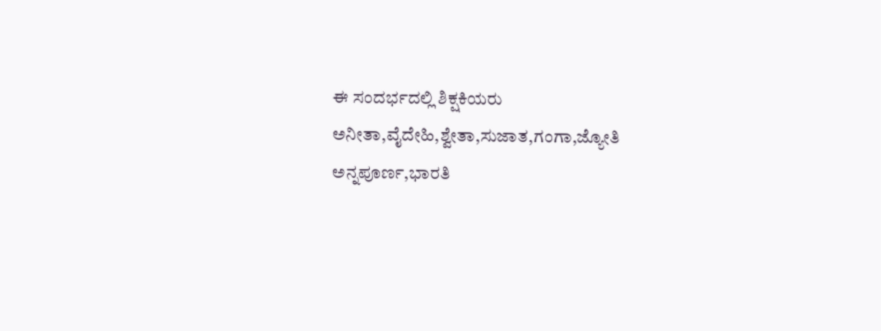ಈ ಸಂದರ್ಭದಲ್ಲಿ ಶಿಕ್ಷಕಿಯರು ಅನೀತಾ,ವೈದೇಹಿ,ಶ್ವೇತಾ,ಸುಜಾತ,ಗಂಗಾ,ಜ್ಯೋತಿ ಅನ್ನಪೂರ್ಣ,ಭಾರತಿ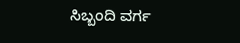ಸಿಬ್ಬಂದಿ ವರ್ಗ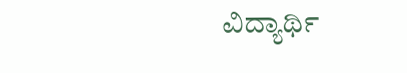ವಿದ್ಯಾರ್ಥಿ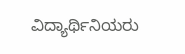ವಿದ್ಯಾರ್ಥಿನಿಯರು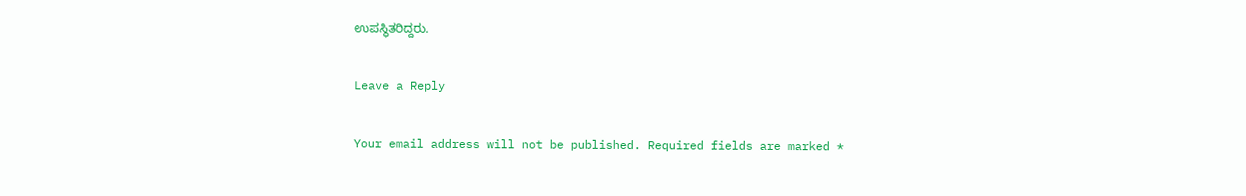ಉಪಸ್ಥಿತರಿದ್ದರು.

Leave a Reply

Your email address will not be published. Required fields are marked *